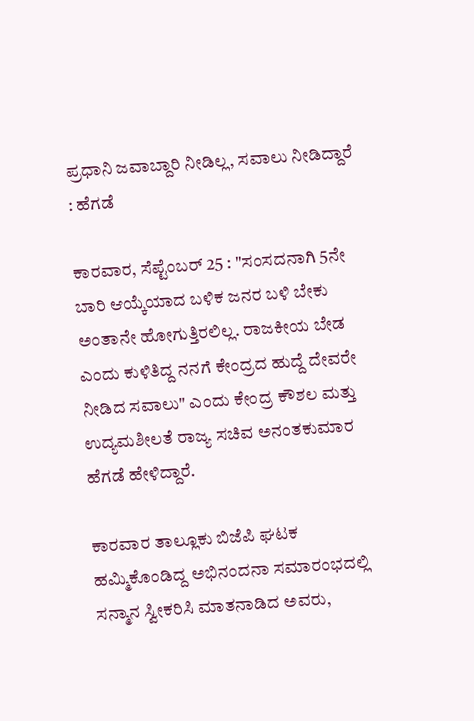ಪ್ರಧಾನಿ ಜವಾಬ್ದಾರಿ ನೀಡಿಲ್ಲ, ಸವಾಲು ನೀಡಿದ್ದಾರೆ : ಹೆಗಡೆ

ಕಾರವಾರ, ಸೆಪ್ಟೆಂಬರ್ 25 : "ಸಂಸದನಾಗಿ 5ನೇ ಬಾರಿ ಆಯ್ಕೆಯಾದ ಬಳಿಕ ಜನರ ಬಳಿ ಬೇಕು ಅಂತಾನೇ ಹೋಗುತ್ತಿರಲಿಲ್ಲ. ರಾಜಕೀಯ ಬೇಡ ಎಂದು ಕುಳಿತಿದ್ದ ನನಗೆ ಕೇಂದ್ರದ ಹುದ್ದೆ ದೇವರೇ ನೀಡಿದ ಸವಾಲು" ಎಂದು ಕೇಂದ್ರ ಕೌಶಲ ಮತ್ತು ಉದ್ಯಮಶೀಲತೆ ರಾಜ್ಯ ಸಚಿವ ಅನಂತಕುಮಾರ ಹೆಗಡೆ ಹೇಳಿದ್ದಾರೆ.

ಕಾರವಾರ ತಾಲ್ಲೂಕು ಬಿಜೆಪಿ ಘಟಕ ಹಮ್ಮಿಕೊಂಡಿದ್ದ ಅಭಿನಂದನಾ ಸಮಾರಂಭದಲ್ಲಿ ಸನ್ಮಾನ ಸ್ವೀಕರಿಸಿ ಮಾತನಾಡಿದ ಅವರು,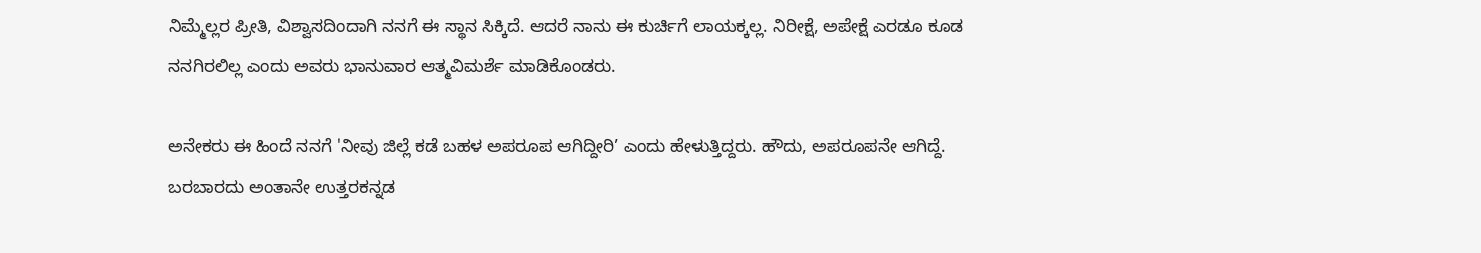ನಿಮ್ಮೆಲ್ಲರ ಪ್ರೀತಿ, ವಿಶ್ವಾಸದಿಂದಾಗಿ ನನಗೆ ಈ ಸ್ಥಾನ ಸಿಕ್ಕಿದೆ. ಆದರೆ ನಾನು ಈ ಕುರ್ಚಿಗೆ ಲಾಯಕ್ಕಲ್ಲ. ನಿರೀಕ್ಷೆ, ಅಪೇಕ್ಷೆ ಎರಡೂ ಕೂಡ ನನಗಿರಲಿಲ್ಲ ಎಂದು ಅವರು ಭಾನುವಾರ ಆತ್ಮವಿಮರ್ಶೆ ಮಾಡಿಕೊಂಡರು.

ಅನೇಕರು ಈ ಹಿಂದೆ ನನಗೆ 'ನೀವು ಜಿಲ್ಲೆ ಕಡೆ ಬಹಳ ಅಪರೂಪ ಆಗಿದ್ದೀರಿ’ ಎಂದು ಹೇಳುತ್ತಿದ್ದರು. ಹೌದು, ಅಪರೂಪನೇ ಆಗಿದ್ದೆ. ಬರಬಾರದು ಅಂತಾನೇ ಉತ್ತರಕನ್ನಡ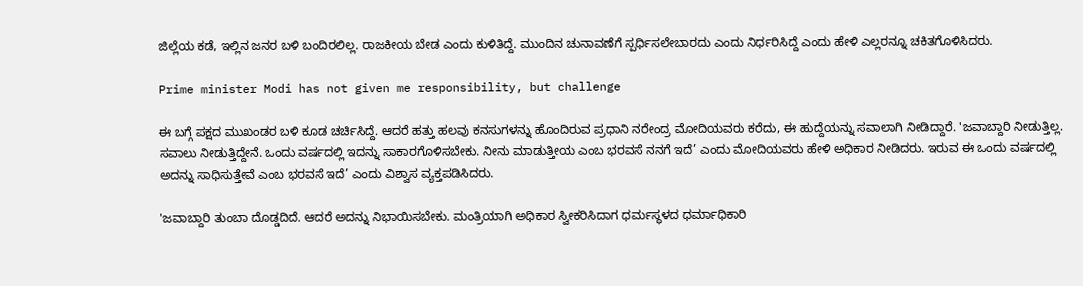ಜಿಲ್ಲೆಯ ಕಡೆ, ಇಲ್ಲಿನ ಜನರ ಬಳಿ ಬಂದಿರಲಿಲ್ಲ. ರಾಜಕೀಯ ಬೇಡ ಎಂದು ಕುಳಿತಿದ್ದೆ. ಮುಂದಿನ ಚುನಾವಣೆಗೆ ಸ್ಪರ್ಧಿಸಲೇಬಾರದು ಎಂದು ನಿರ್ಧರಿಸಿದ್ದೆ ಎಂದು ಹೇಳಿ ಎಲ್ಲರನ್ನೂ ಚಕಿತಗೊಳಿಸಿದರು.

Prime minister Modi has not given me responsibility, but challenge

ಈ ಬಗ್ಗೆ ಪಕ್ಷದ ಮುಖಂಡರ ಬಳಿ ಕೂಡ ಚರ್ಚಿಸಿದ್ದೆ. ಆದರೆ ಹತ್ತು ಹಲವು ಕನಸುಗಳನ್ನು ಹೊಂದಿರುವ ಪ್ರಧಾನಿ ನರೇಂದ್ರ ಮೋದಿಯವರು ಕರೆದು, ಈ ಹುದ್ದೆಯನ್ನು ಸವಾಲಾಗಿ ನೀಡಿದ್ದಾರೆ. 'ಜವಾಬ್ದಾರಿ ನೀಡುತ್ತಿಲ್ಲ. ಸವಾಲು ನೀಡುತ್ತಿದ್ದೇನೆ. ಒಂದು ವರ್ಷದಲ್ಲಿ ಇದನ್ನು ಸಾಕಾರಗೊಳಿಸಬೇಕು. ನೀನು ಮಾಡುತ್ತೀಯ ಎಂಬ ಭರವಸೆ ನನಗೆ ಇದೆ’ ಎಂದು ಮೋದಿಯವರು ಹೇಳಿ ಅಧಿಕಾರ ನೀಡಿದರು. ಇರುವ ಈ ಒಂದು ವರ್ಷದಲ್ಲಿ ಅದನ್ನು ಸಾಧಿಸುತ್ತೇವೆ ಎಂಬ ಭರವಸೆ ಇದೆ’ ಎಂದು ವಿಶ್ವಾಸ ವ್ಯಕ್ತಪಡಿಸಿದರು.

'ಜವಾಬ್ದಾರಿ ತುಂಬಾ ದೊಡ್ಡದಿದೆ. ಆದರೆ ಅದನ್ನು ನಿಭಾಯಿಸಬೇಕು. ಮಂತ್ರಿಯಾಗಿ ಅಧಿಕಾರ ಸ್ವೀಕರಿಸಿದಾಗ ಧರ್ಮಸ್ಥಳದ ಧರ್ಮಾಧಿಕಾರಿ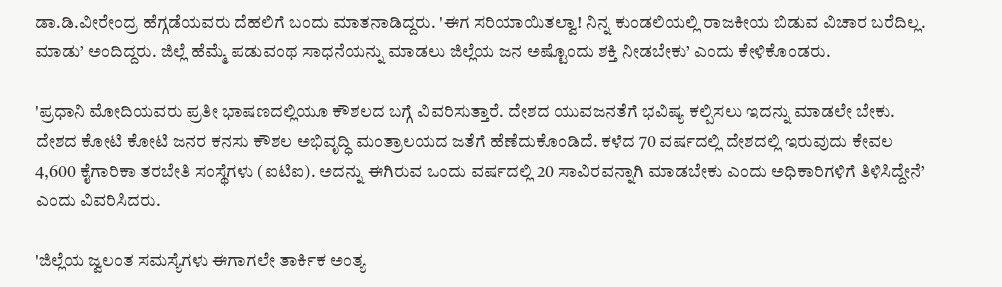ಡಾ.ಡಿ.ವೀರೇಂದ್ರ ಹೆಗ್ಗಡೆಯವರು ದೆಹಲಿಗೆ ಬಂದು ಮಾತನಾಡಿದ್ದರು. 'ಈಗ ಸರಿಯಾಯಿತಲ್ವಾ! ನಿನ್ನ ಕುಂಡಲಿಯಲ್ಲಿ ರಾಜಕೀಯ ಬಿಡುವ ವಿಚಾರ ಬರೆದಿಲ್ಲ. ಮಾಡು’ ಅಂದಿದ್ದರು. ಜಿಲ್ಲೆ ಹೆಮ್ಮೆ ಪಡುವಂಥ ಸಾಧನೆಯನ್ನು ಮಾಡಲು ಜಿಲ್ಲೆಯ ಜನ ಅಷ್ಟೊಂದು ಶಕ್ತಿ ನೀಡಬೇಕು’ ಎಂದು ಕೇಳಿಕೊಂಡರು.

'ಪ್ರಧಾನಿ ಮೋದಿಯವರು ಪ್ರತೀ ಭಾಷಣದಲ್ಲಿಯೂ ಕೌಶಲದ ಬಗ್ಗೆ ವಿವರಿಸುತ್ತಾರೆ. ದೇಶದ ಯುವಜನತೆಗೆ ಭವಿಷ್ಯ ಕಲ್ಪಿಸಲು ಇದನ್ನು ಮಾಡಲೇ ಬೇಕು. ದೇಶದ ಕೋಟಿ ಕೋಟಿ ಜನರ ಕನಸು ಕೌಶಲ ಅಭಿವೃದ್ಧಿ ಮಂತ್ರಾಲಯದ ಜತೆಗೆ ಹೆಣೆದುಕೊಂಡಿದೆ. ಕಳೆದ 70 ವರ್ಷದಲ್ಲಿ ದೇಶದಲ್ಲಿ ಇರುವುದು ಕೇವಲ 4,600 ಕೈಗಾರಿಕಾ ತರಬೇತಿ ಸಂಸ್ಥೆಗಳು (ಐಟಿಐ). ಅದನ್ನು ಈಗಿರುವ ಒಂದು ವರ್ಷದಲ್ಲಿ 20 ಸಾವಿರವನ್ನಾಗಿ ಮಾಡಬೇಕು ಎಂದು ಅಧಿಕಾರಿಗಳಿಗೆ ತಿಳಿಸಿದ್ದೇನೆ’ ಎಂದು ವಿವರಿಸಿದರು.

'ಜಿಲ್ಲೆಯ ಜ್ವಲಂತ ಸಮಸ್ಯೆಗಳು ಈಗಾಗಲೇ ತಾರ್ಕಿಕ ಅಂತ್ಯ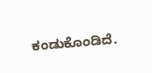ಕಂಡುಕೊಂಡಿದೆ.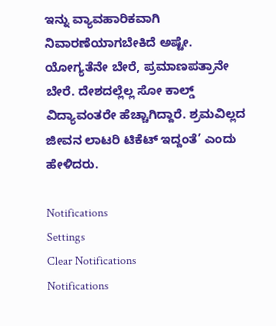ಇನ್ನು ವ್ಯಾವಹಾರಿಕವಾಗಿ ನಿವಾರಣೆಯಾಗಬೇಕಿದೆ ಅಷ್ಟೇ. ಯೋಗ್ಯತೆನೇ ಬೇರೆ, ಪ್ರಮಾಣಪತ್ರಾನೇ ಬೇರೆ. ದೇಶದಲ್ಲೆಲ್ಲ ಸೋ ಕಾಲ್ಡ್ ವಿದ್ಯಾವಂತರೇ ಹೆಚ್ಚಾಗಿದ್ದಾರೆ. ಶ್ರಮವಿಲ್ಲದ ಜೀವನ ಲಾಟರಿ ಟಿಕೆಟ್ ಇದ್ದಂತೆ’ ಎಂದು ಹೇಳಿದರು.

Notifications
Settings
Clear Notifications
Notifications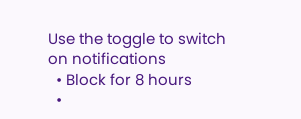Use the toggle to switch on notifications
  • Block for 8 hours
  •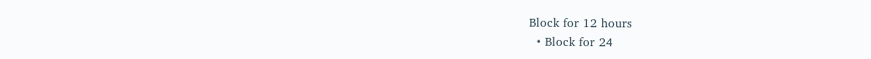Block for 12 hours
  • Block for 24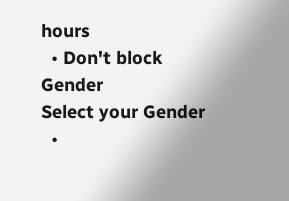hours
  • Don't block
Gender
Select your Gender
  •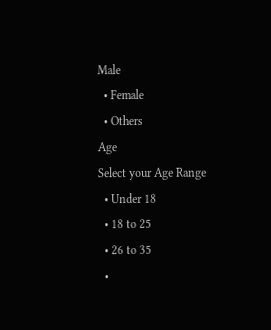Male
  • Female
  • Others
Age
Select your Age Range
  • Under 18
  • 18 to 25
  • 26 to 35
  •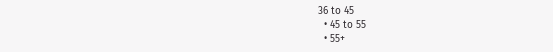36 to 45
  • 45 to 55
  • 55+